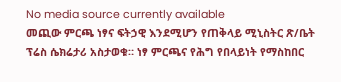No media source currently available
መጪው ምርጫ ነፃና ፍትኃዊ እንደሚሆን የጠቅላይ ሚኒስትር ጽ/ቤት ፕሬስ ሴክሬታሪ አስታወቁ። ነፃ ምርጫና የሕግ የበላይነት የማስከበር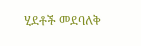ሂደቶች መደባለቅ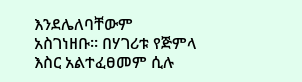እንደሌለባቸውም አስገነዘቡ። በሃገሪቱ የጅምላ እስር አልተፈፀመም ሲሉ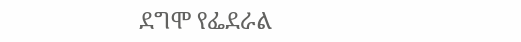ደግሞ የፌደራል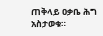ጠቅላይ ዐቃቤ ሕግ አስታወቁ።